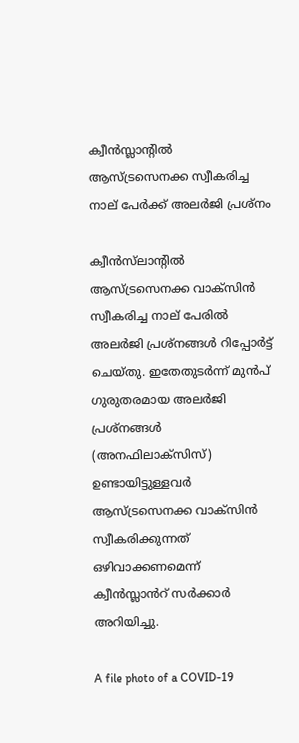ക്വീൻസ്ലാന്റിൽ ആസ്ട്രസെനക്ക സ്വീകരിച്ച നാല്‌ പേർക്ക് അലർജി പ്രശ്‍നം

ക്വീൻസ്‌ലാന്റിൽ ആസ്ട്രസെനക്ക വാക്‌സിൻ സ്വീകരിച്ച നാല്‌ പേരിൽ അലർജി പ്രശ്നങ്ങൾ റിപ്പോർട്ട് ചെയ്തു. ഇതേതുടർന്ന് മുൻപ് ഗുരുതരമായ അലർജി പ്രശ്നങ്ങൾ (അനഫിലാക്‌സിസ്) ഉണ്ടായിട്ടുള്ളവർ ആസ്ട്രസെനക്ക വാക്‌സിൻ സ്വീകരിക്കുന്നത് ഒഴിവാക്കണമെന്ന് ക്വീൻസ്ലാൻറ് സർക്കാർ അറിയിച്ചു.

A file photo of a COVID-19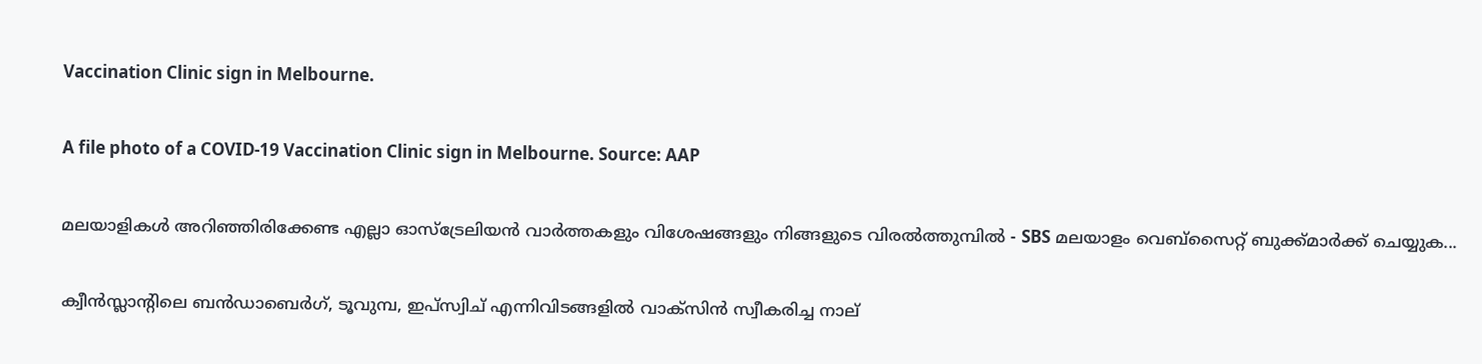Vaccination Clinic sign in Melbourne.

A file photo of a COVID-19 Vaccination Clinic sign in Melbourne. Source: AAP

മലയാളികൾ അറിഞ്ഞിരിക്കേണ്ട എല്ലാ ഓസ്ട്രേലിയൻ വാർത്തകളും വിശേഷങ്ങളും നിങ്ങളുടെ വിരൽത്തുമ്പിൽ - SBS മലയാളം വെബ്സൈറ്റ് ബുക്ക്മാർക്ക് ചെയ്യുക...

ക്വീൻസ്ലാന്റിലെ ബൻഡാബെർഗ്, ടൂവുമ്പ, ഇപ്സ്വിച് എന്നിവിടങ്ങളിൽ വാക്‌സിൻ സ്വീകരിച്ച നാല്‌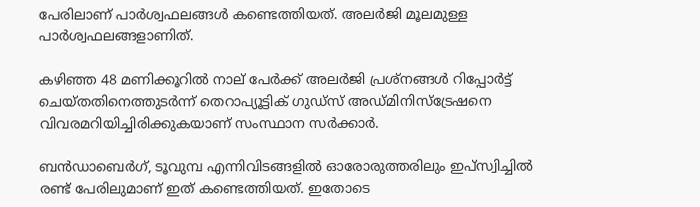പേരിലാണ് പാർശ്വഫലങ്ങൾ കണ്ടെത്തിയത്. അലർജി മൂലമുള്ള പാർശ്വഫലങ്ങളാണിത്.

കഴിഞ്ഞ 48 മണിക്കൂറിൽ നാല് പേർക്ക് അലർജി പ്രശ്നങ്ങൾ റിപ്പോർട്ട് ചെയ്തതിനെത്തുടർന്ന് തെറാപ്യൂട്ടിക് ഗുഡ്സ് അഡ്മിനിസ്ട്രേഷനെ വിവരമറിയിച്ചിരിക്കുകയാണ് സംസ്ഥാന സർക്കാർ.

ബൻഡാബെർഗ്, ടൂവുമ്പ എന്നിവിടങ്ങളിൽ ഓരോരുത്തരിലും ഇപ്സ്വിച്ചിൽ രണ്ട് പേരിലുമാണ് ഇത് കണ്ടെത്തിയത്. ഇതോടെ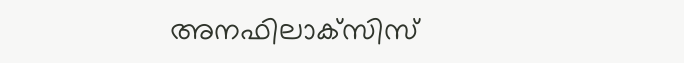അനഫിലാക്‌സിസ്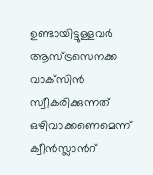ഉണ്ടായിട്ടുള്ളവർ ആസ്ട്രസെനക്ക വാക്‌സിൻ സ്വീകരിക്കുന്നത് ഒഴിവാക്കണെമെന്ന് ക്വീൻസ്ലാൻറ്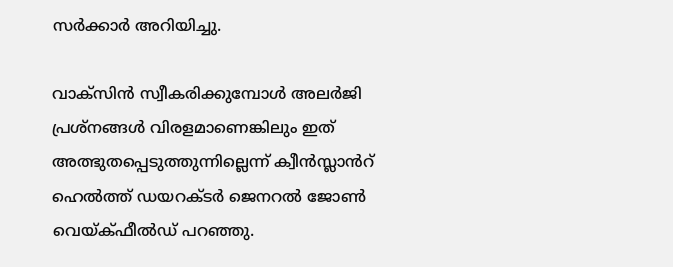സർക്കാർ അറിയിച്ചു.

വാക്‌സിൻ സ്വീകരിക്കുമ്പോൾ അലർജി പ്രശ്നങ്ങൾ വിരളമാണെങ്കിലും ഇത് അത്ഭുതപ്പെടുത്തുന്നില്ലെന്ന് ക്വീൻസ്ലാൻറ് ഹെൽത്ത് ഡയറക്ടർ ജെനറൽ ജോൺ വെയ്ക്ഫീൽഡ് പറഞ്ഞു.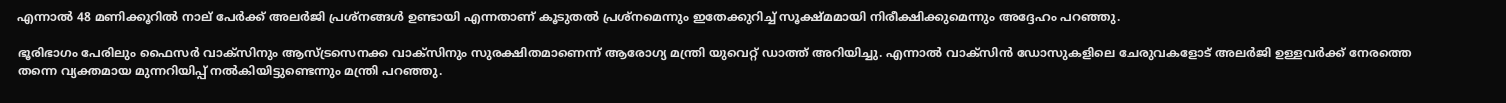എന്നാൽ 48 മണിക്കൂറിൽ നാല്‌ പേർക്ക് അലർജി പ്രശ്നങ്ങൾ ഉണ്ടായി എന്നതാണ് കൂടുതൽ പ്രശ്നമെന്നും ഇതേക്കുറിച്ച് സൂക്ഷ്മമായി നിരീക്ഷിക്കുമെന്നും അദ്ദേഹം പറഞ്ഞു.

ഭൂരിഭാഗം പേരിലും ഫൈസർ വാക്‌സിനും ആസ്ട്രസെനക്ക വാക്‌സിനും സുരക്ഷിതമാണെന്ന് ആരോഗ്യ മന്ത്രി യുവെറ്റ് ഡാത്ത് അറിയിച്ചു. എന്നാൽ വാക്‌സിൻ ഡോസുകളിലെ ചേരുവകളോട് അലർജി ഉള്ളവർക്ക് നേരത്തെ തന്നെ വ്യക്തമായ മുന്നറിയിപ്പ് നൽകിയിട്ടുണ്ടെന്നും മന്ത്രി പറഞ്ഞു.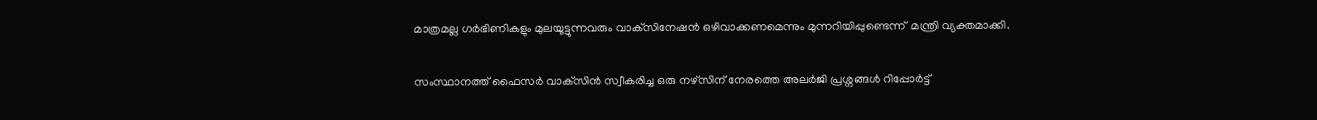മാത്രമല്ല ഗർഭിണികളും മുലയൂട്ടുന്നവരും വാക്‌സിനേഷൻ ഒഴിവാക്കണമെന്നും മുന്നറിയിപ്പുണ്ടെന്ന്  മന്ത്രി വ്യക്തമാക്കി.

സംസ്ഥാനത്ത് ഫൈസർ വാക്‌സിൻ സ്വീകരിച്ച ഒരു നഴ്‌സിന് നേരത്തെ അലർജി പ്രശ്നങ്ങൾ റിപ്പോർട്ട്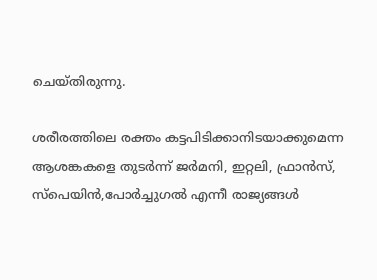ചെയ്തിരുന്നു.

ശരീരത്തിലെ രക്തം കട്ടപിടിക്കാനിടയാക്കുമെന്ന ആശങ്കകളെ തുടർന്ന് ജർമനി, ഇറ്റലി, ഫ്രാൻസ്, സ്പെയിൻ,പോർച്ചുഗൽ എന്നീ രാജ്യങ്ങൾ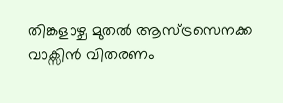തിങ്കളാഴ്ച മുതൽ ആസ്ട്രസെനക്ക വാക്സിൻ വിതരണം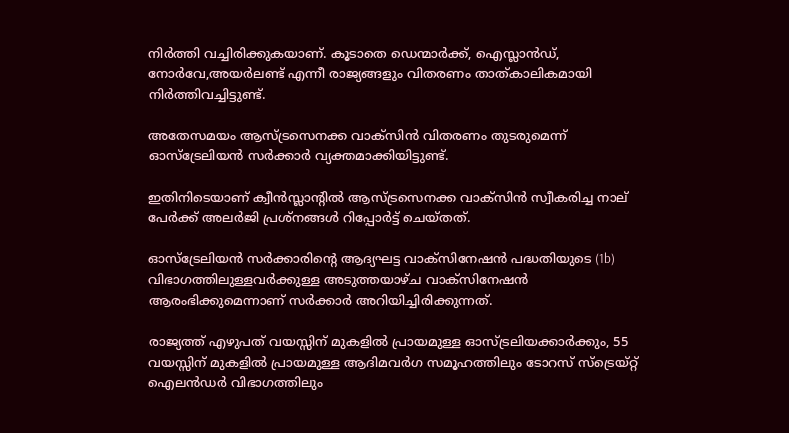നിർത്തി വച്ചിരിക്കുകയാണ്. കൂടാതെ ഡെന്മാർക്ക്, ഐസ്ലാൻഡ്, നോർവേ,അയർലണ്ട് എന്നീ രാജ്യങ്ങളും വിതരണം താത്കാലികമായി നിർത്തിവച്ചിട്ടുണ്ട്.

അതേസമയം ആസ്ട്രസെനക്ക വാക്സിൻ വിതരണം തുടരുമെന്ന് ഓസ്ട്രേലിയൻ സർക്കാർ വ്യക്തമാക്കിയിട്ടുണ്ട്.

ഇതിനിടെയാണ് ക്വീൻസ്ലാന്റിൽ ആസ്ട്രസെനക്ക വാക്‌സിൻ സ്വീകരിച്ച നാല്‌ പേർക്ക് അലർജി പ്രശ്നങ്ങൾ റിപ്പോർട്ട് ചെയ്തത്.

ഓസ്‌ട്രേലിയൻ സർക്കാരിന്റെ ആദ്യഘട്ട വാക്‌സിനേഷൻ പദ്ധതിയുടെ (1b) വിഭാഗത്തിലുള്ളവർക്കുള്ള അടുത്തയാഴ്ച വാക്‌സിനേഷൻ ആരംഭിക്കുമെന്നാണ് സർക്കാർ അറിയിച്ചിരിക്കുന്നത്.

രാജ്യത്ത് എഴുപത് വയസ്സിന് മുകളിൽ പ്രായമുള്ള ഓസ്ട്രലിയക്കാർക്കും, 55 വയസ്സിന് മുകളിൽ പ്രായമുള്ള ആദിമവർഗ സമൂഹത്തിലും ടോറസ് സ്ട്രെയ്റ്റ് ഐലൻഡർ വിഭാഗത്തിലും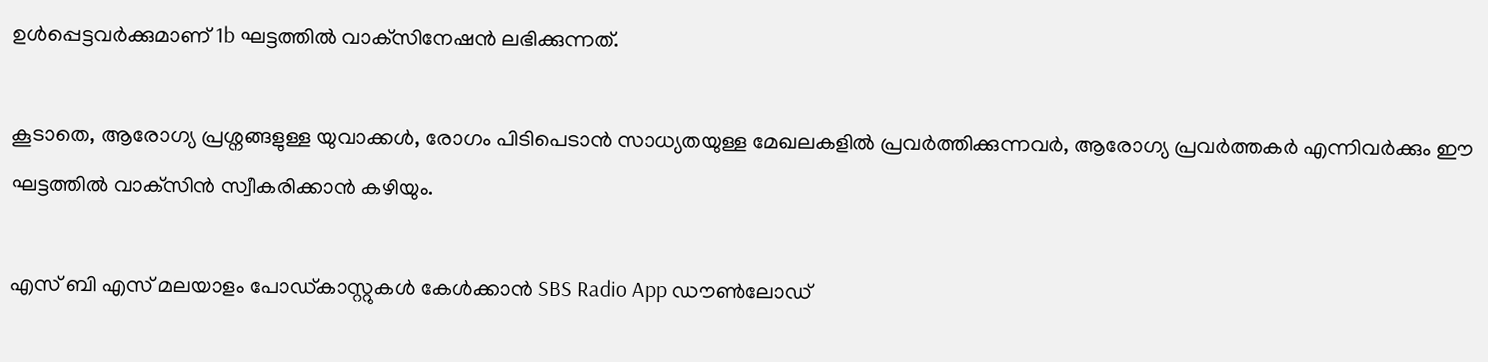ഉൾപ്പെട്ടവർക്കുമാണ് 1b ഘട്ടത്തിൽ വാക്‌സിനേഷൻ ലഭിക്കുന്നത്.

കൂടാതെ, ആരോഗ്യ പ്രശ്നങ്ങളുള്ള യുവാക്കൾ, രോഗം പിടിപെടാൻ സാധ്യതയുള്ള മേഖലകളിൽ പ്രവർത്തിക്കുന്നവർ, ആരോഗ്യ പ്രവർത്തകർ എന്നിവർക്കും ഈ ഘട്ടത്തിൽ വാക്‌സിൻ സ്വീകരിക്കാൻ കഴിയും.

എസ് ബി എസ് മലയാളം പോഡ്കാസ്റ്റുകൾ കേൾക്കാൻ SBS Radio App ഡൗൺലോഡ്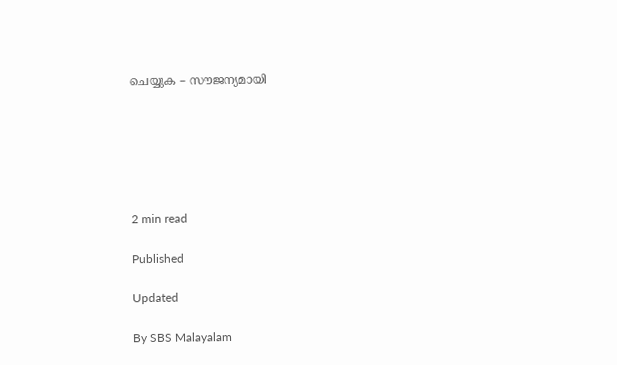ചെയ്യുക – സൗജന്യമായി






2 min read

Published

Updated

By SBS Malayalam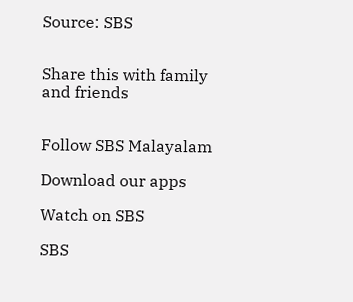Source: SBS


Share this with family and friends


Follow SBS Malayalam

Download our apps

Watch on SBS

SBS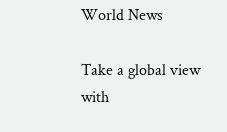World News

Take a global view with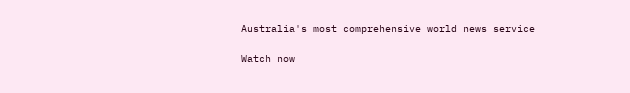Australia's most comprehensive world news service

Watch now